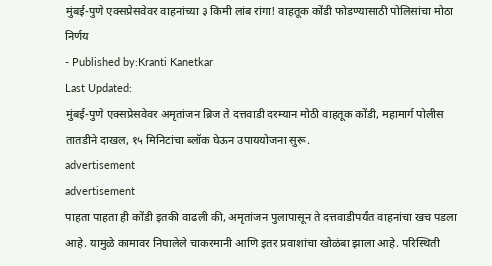मुंबई-पुणे एक्सप्रेसवेवर वाहनांच्या ३ किमी लांब रांगा! वाहतूक कोंडी फोडण्यासाठी पोलिसांचा मोठा निर्णय
- Published by:Kranti Kanetkar
Last Updated:
मुंबई-पुणे एक्सप्रेसवेवर अमृतांजन ब्रिज ते दत्तवाडी दरम्यान मोठी वाहतूक कोंडी, महामार्ग पोलीस तातडीने दाखल, १५ मिनिटांचा ब्लॉक घेऊन उपाययोजना सुरू.
advertisement
advertisement
पाहता पाहता ही कोंडी इतकी वाढली की, अमृतांजन पुलापासून ते दत्तवाडीपर्यंत वाहनांचा खच पडला आहे. यामुळे कामावर निघालेले चाकरमानी आणि इतर प्रवाशांचा खोळंबा झाला आहे. परिस्थिती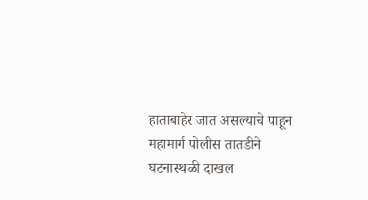हाताबाहेर जात असल्याचे पाहून महामार्ग पोलीस तातडीने घटनास्थळी दाखल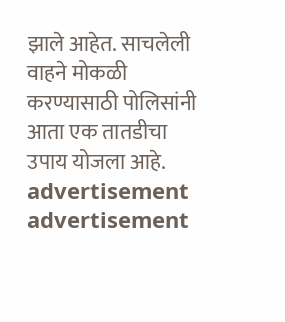झाले आहेत. साचलेली वाहने मोकळी करण्यासाठी पोलिसांनी आता एक तातडीचा उपाय योजला आहे.
advertisement
advertisement